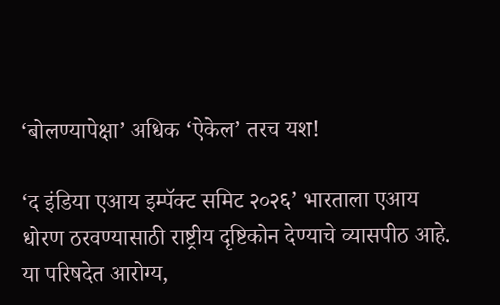‘बोलण्यापेक्षा’ अधिक ‘ऐकेल’ तरच यश!

‘द इंडिया एआय इम्पॅक्ट समिट २०२६’ भारताला एआय धोरण ठरवण्यासाठी राष्ट्रीय दृष्टिकोन देण्याचे व्यासपीठ आहे. या परिषदेत आरोग्य,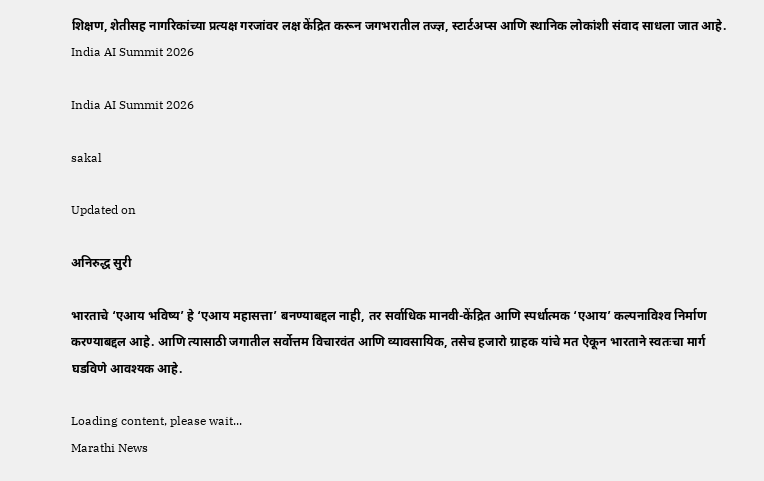शिक्षण, शेतीसह नागरिकांच्या प्रत्यक्ष गरजांवर लक्ष केंद्रित करून जगभरातील तज्ज्ञ, स्टार्टअप्स आणि स्थानिक लोकांशी संवाद साधला जात आहे.
India AI Summit 2026

India AI Summit 2026

sakal

Updated on

अनिरुद्ध सुरी

भारताचे ‘एआय भविष्य’ हे ‘एआय महासत्ता’ बनण्याबद्दल नाही, तर सर्वाधिक मानवी-केंद्रित आणि स्पर्धात्मक ‘एआय’ कल्पनाविश्‍व निर्माण करण्याबद्दल आहे. आणि त्यासाठी जगातील सर्वोत्तम विचारवंत आणि व्यावसायिक, तसेच हजारो ग्राहक यांचे मत ऐकून भारताने स्वतःचा मार्ग घडविणे आवश्यक आहे.

Loading content, please wait...
Marathi News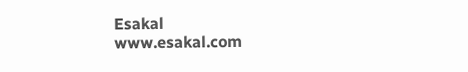Esakal
www.esakal.com